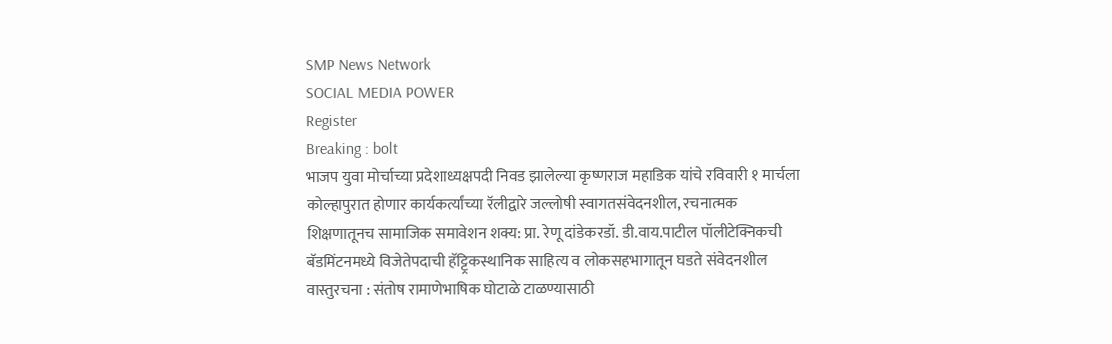SMP News Network
SOCIAL MEDIA POWER
Register
Breaking : bolt
भाजप युवा मोर्चाच्या प्रदेशाध्यक्षपदी निवड झालेल्या कृष्णराज महाडिक यांचे रविवारी १ मार्चला कोल्हापुरात होणार कार्यकर्त्यांच्या रॅलीद्वारे जल्लोषी स्वागतसंवेदनशील, रचनात्मक शिक्षणातूनच सामाजिक समावेशन शक्य: प्रा. रेणू दांडेकरडॉ. डी.वाय.पाटील पॉलीटेक्निकची बॅडमिंटनमध्ये विजेतेपदाची हॅट्ट्रिकस्थानिक साहित्य व लोकसहभागातून घडते संवेदनशील वास्तुरचना : संतोष रामाणेभाषिक घोटाळे टाळण्यासाठी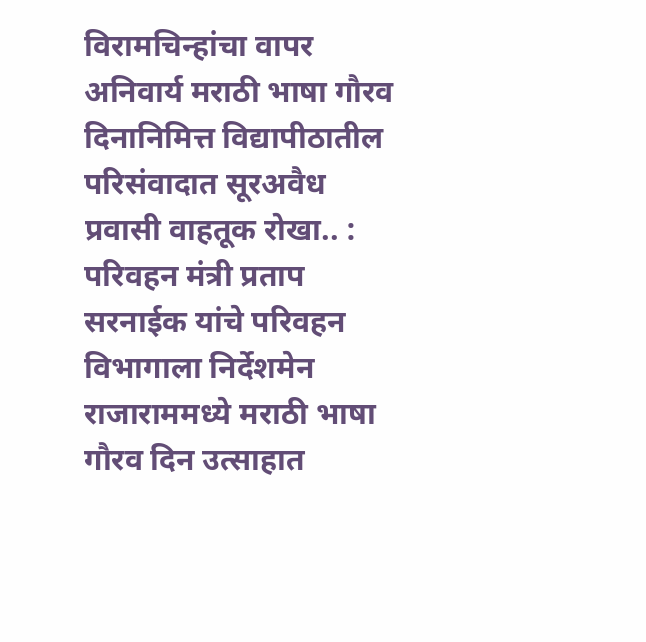विरामचिन्हांचा वापर अनिवार्य मराठी भाषा गौरव दिनानिमित्त विद्यापीठातील परिसंवादात सूरअवैध प्रवासी वाहतूक रोखा.. : परिवहन मंत्री प्रताप सरनाईक यांचे परिवहन विभागाला निर्देशमेन राजाराममध्ये मराठी भाषा गौरव दिन उत्साहात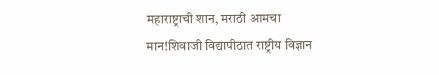महाराष्ट्राची शान, मराठी आमचा मान!शिवाजी विद्यापीठात राष्ट्रीय विज्ञान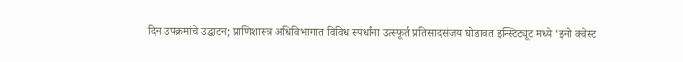दिन उपक्रमांचे उद्घाटन; प्राणिशास्त्र अधिविभागात विविध स्पर्धांना उत्स्फूर्त प्रतिसादसंजय घोडावत इन्स्टिट्यूट मध्ये ‘इनो क्वेस्ट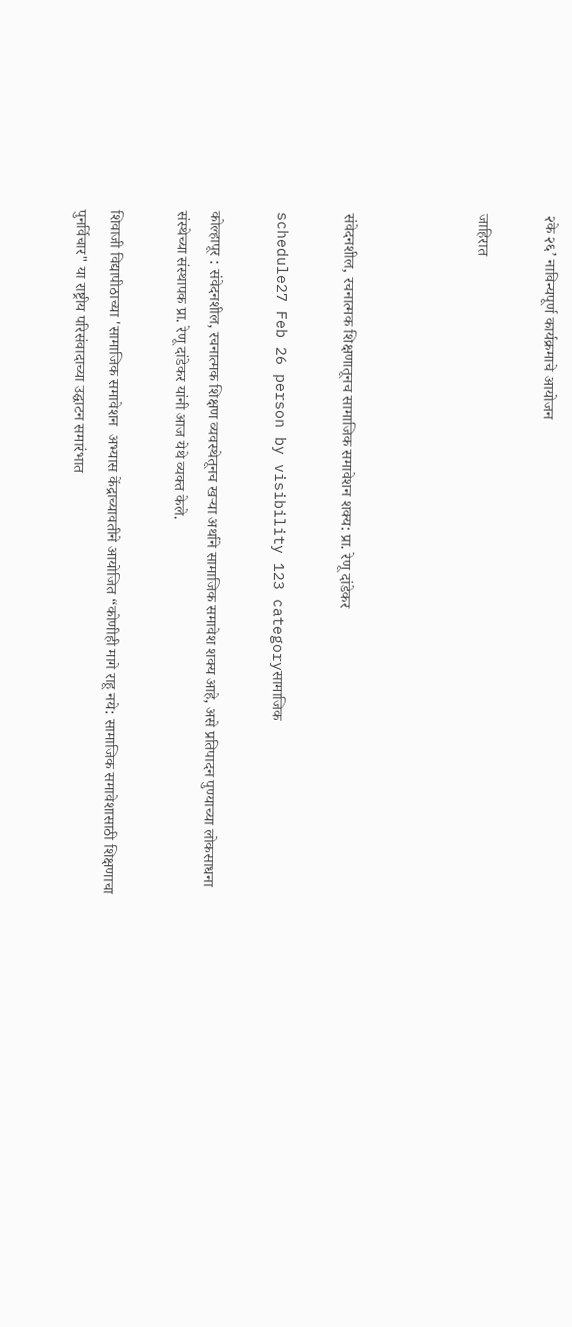२के २६’ नाविन्यपूर्ण कार्यक्रमाचे आयोजन

जाहिरात



संवेदनशील, रचनात्मक शिक्षणातूनच सामाजिक समावेशन शक्य: प्रा. रेणू दांडेकर

schedule27 Feb 26 person by visibility 123 categoryसामाजिक

कोल्हापूर : संवेदनशील, रचनात्मक शिक्षण व्यवस्थेतूनच खऱ्या अर्थाने सामाजिक समावेश शक्य आहे, असे प्रतिपादन पुण्याच्या लोकसाधना संस्थेच्या संस्थापक प्रा. रेणू दांडेकर यांनी आज येथे व्यक्त केले.

शिवाजी विद्यापीठाच्या 'सामाजिक समावेशन  अभ्यास केंद्राच्यावतीने आयोजित “कोणीही मागे राहू नये: सामाजिक समावेशासाठी शिक्षणाचा पुनर्विचार" या राष्ट्रीय परिसंवादाच्या उद्घाटन समारंभात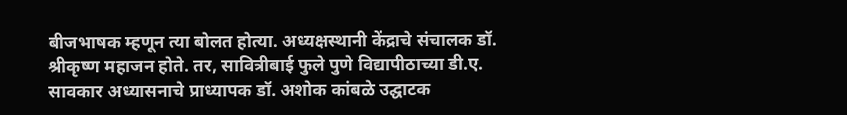बीजभाषक म्हणून त्या बोलत होत्या. अध्यक्षस्थानी केंद्राचे संचालक डॉ. श्रीकृष्ण महाजन होते. तर, सावित्रीबाई फुले पुणे विद्यापीठाच्या डी.ए. सावकार अध्यासनाचे प्राध्यापक डॉ. अशोक कांबळे उद्घाटक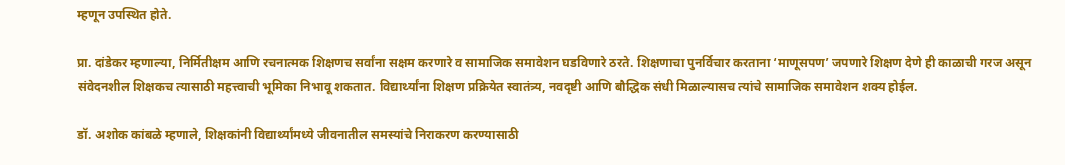म्हणून उपस्थित होते.

प्रा. दांडेकर म्हणाल्या, निर्मितीक्षम आणि रचनात्मक शिक्षणच सर्वांना सक्षम करणारे व सामाजिक समावेशन घडविणारे ठरते. शिक्षणाचा पुनर्विचार करताना ‘माणूसपण’ जपणारे शिक्षण देणे ही काळाची गरज असून संवेदनशील शिक्षकच त्यासाठी महत्त्वाची भूमिका निभावू शकतात. विद्यार्थ्यांना शिक्षण प्रक्रियेत स्वातंत्र्य, नवदृष्टी आणि बौद्धिक संधी मिळाल्यासच त्यांचे सामाजिक समावेशन शक्य होईल.

डॉ. अशोक कांबळे म्हणाले, शिक्षकांनी विद्यार्थ्यांमध्ये जीवनातील समस्यांचे निराकरण करण्यासाठी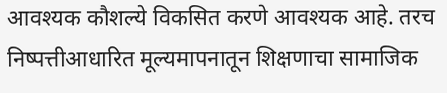आवश्यक कौशल्ये विकसित करणे आवश्यक आहे. तरच निष्पत्तीआधारित मूल्यमापनातून शिक्षणाचा सामाजिक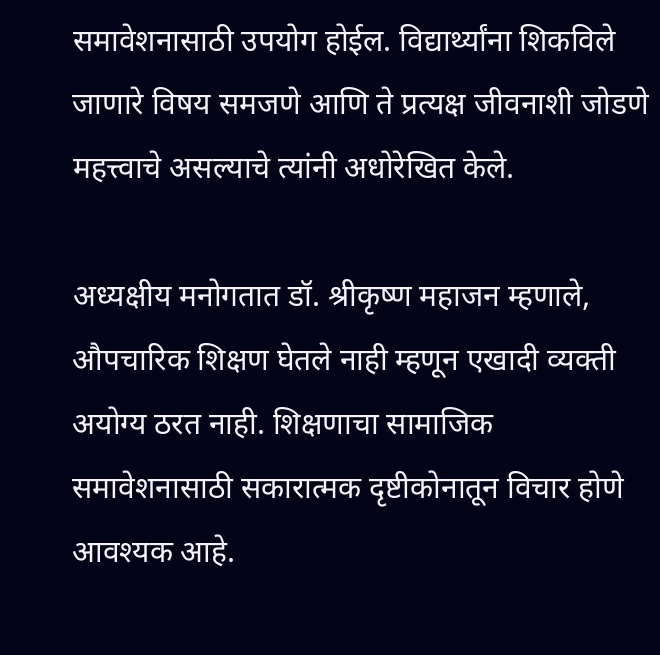समावेशनासाठी उपयोग होईल. विद्यार्थ्यांना शिकविले जाणारे विषय समजणे आणि ते प्रत्यक्ष जीवनाशी जोडणे महत्त्वाचे असल्याचे त्यांनी अधोरेखित केले.

अध्यक्षीय मनोगतात डॉ. श्रीकृष्ण महाजन म्हणाले, औपचारिक शिक्षण घेतले नाही म्हणून एखादी व्यक्ती अयोग्य ठरत नाही. शिक्षणाचा सामाजिक समावेशनासाठी सकारात्मक दृष्टीकोनातून विचार होणे आवश्यक आहे.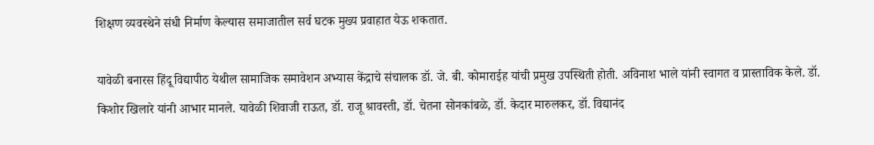शिक्षण व्यवस्थेने संधी निर्माण केल्यास समाजातील सर्व घटक मुख्य प्रवाहात येऊ शकतात.

यावेळी बनारस हिंदू विद्यापीठ येथील सामाजिक समावेशन अभ्यास केंद्राचे संचालक डॉ. जे. बी. कोमाराईह यांची प्रमुख उपस्थिती होती. अविनाश भाले यांनी स्वागत व प्रास्ताविक केले. डॉ. किशोर खिलारे यांनी आभार मानले. यावेळी शिवाजी राऊत, डॉ. राजू श्रावस्ती, डॉ. चेतना सोनकांबळे, डॉ. केदार मारुलकर, डॉ. विद्यानंद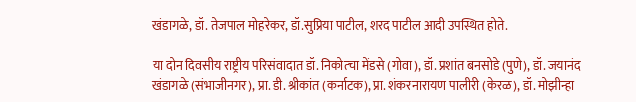खंडागळे, डॉ. तेजपाल मोहरेकर, डॉ.सुप्रिया पाटील, शरद पाटील आदी उपस्थित होते.

या दोन दिवसीय राष्ट्रीय परिसंवादात डॉ. निकोत्चा मेंडसे (गोवा), डॉ. प्रशांत बनसोडे (पुणे), डॉ. जयानंद खंडागळे (संभाजीनगर), प्रा. डी. श्रीकांत (कर्नाटक), प्रा. शंकरनारायण पालीरी (केरळ), डॉ. मोझीन्हा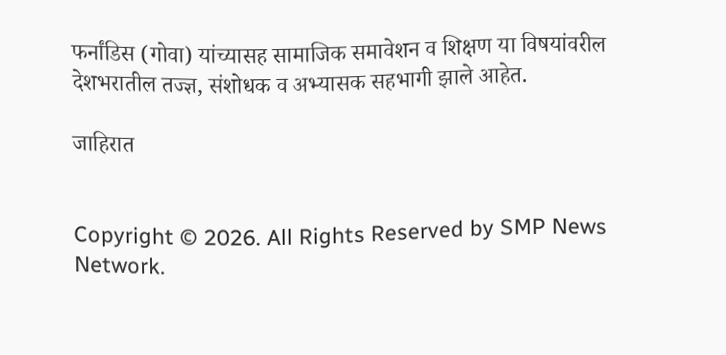फर्नांडिस (गोवा) यांच्यासह सामाजिक समावेशन व शिक्षण या विषयांवरील देशभरातील तज्ज्ञ, संशोधक व अभ्यासक सहभागी झाले आहेत.

जाहिरात


Copyright © 2026. All Rights Reserved by SMP News Network.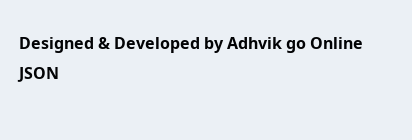Designed & Developed by Adhvik go Online
JSON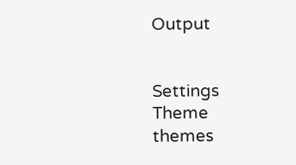Output


Settings
Theme
themes